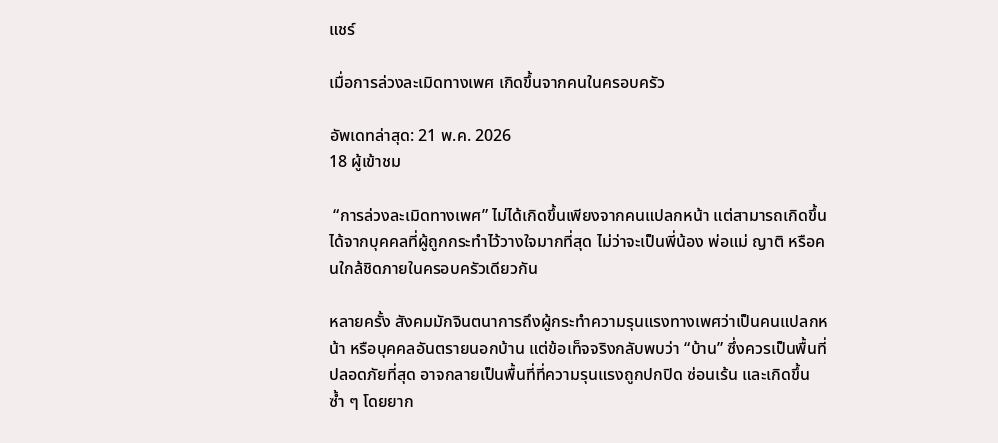แชร์

เมื่อการล่วงละเมิดทางเพศ เกิดขึ้นจากคนในครอบครัว

อัพเดทล่าสุด: 21 พ.ค. 2026
18 ผู้เข้าชม

 “การล่วงละเมิดทางเพศ” ไม่ได้เกิดขึ้นเพียงจากคนแปลกหน้า แต่สามารถเกิดขึ้นได้จากบุคคลที่ผู้ถูกกระทำไว้วางใจมากที่สุด ไม่ว่าจะเป็นพี่น้อง พ่อแม่ ญาติ หรือคนใกล้ชิดภายในครอบครัวเดียวกัน

หลายครั้ง สังคมมักจินตนาการถึงผู้กระทำความรุนแรงทางเพศว่าเป็นคนแปลกหน้า หรือบุคคลอันตรายนอกบ้าน แต่ข้อเท็จจริงกลับพบว่า “บ้าน” ซึ่งควรเป็นพื้นที่ปลอดภัยที่สุด อาจกลายเป็นพื้นที่ที่ความรุนแรงถูกปกปิด ซ่อนเร้น และเกิดขึ้นซ้ำ ๆ โดยยาก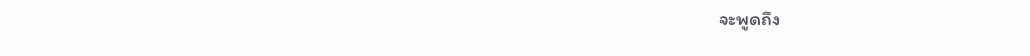จะพูดถึง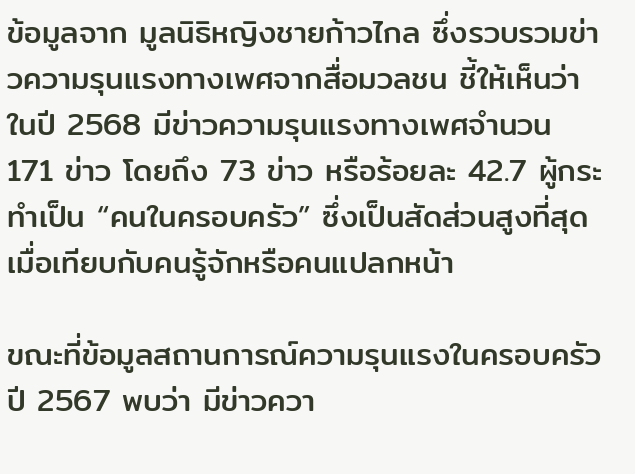ข้อมูลจาก มูลนิธิหญิงชายก้าวไกล ซึ่งรวบรวมข่าวความรุนแรงทางเพศจากสื่อมวลชน ชี้ให้เห็นว่า ในปี 2568 มีข่าวความรุนแรงทางเพศจำนวน 171 ข่าว โดยถึง 73 ข่าว หรือร้อยละ 42.7 ผู้กระทำเป็น “คนในครอบครัว” ซึ่งเป็นสัดส่วนสูงที่สุดเมื่อเทียบกับคนรู้จักหรือคนแปลกหน้า

ขณะที่ข้อมูลสถานการณ์ความรุนแรงในครอบครัว ปี 2567 พบว่า มีข่าวควา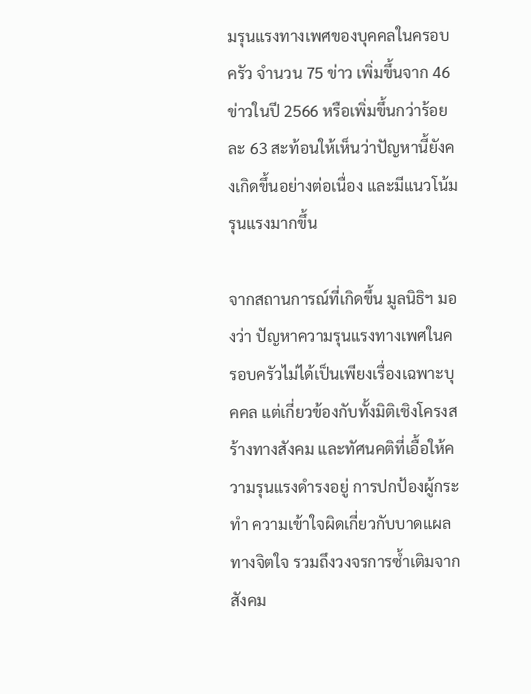มรุนแรงทางเพศของบุคคลในครอบครัว จำนวน 75 ข่าว เพิ่มขึ้นจาก 46 ข่าวในปี 2566 หรือเพิ่มขึ้นกว่าร้อยละ 63 สะท้อนให้เห็นว่าปัญหานี้ยังคงเกิดขึ้นอย่างต่อเนื่อง และมีแนวโน้มรุนแรงมากขึ้น

จากสถานการณ์ที่เกิดขึ้น มูลนิธิฯ มองว่า ปัญหาความรุนแรงทางเพศในครอบครัวไม่ได้เป็นเพียงเรื่องเฉพาะบุคคล แต่เกี่ยวข้องกับทั้งมิติเชิงโครงสร้างทางสังคม และทัศนคติที่เอื้อให้ความรุนแรงดำรงอยู่ การปกป้องผู้กระทำ ความเข้าใจผิดเกี่ยวกับบาดแผลทางจิตใจ รวมถึงวงจรการซ้ำเติมจากสังคม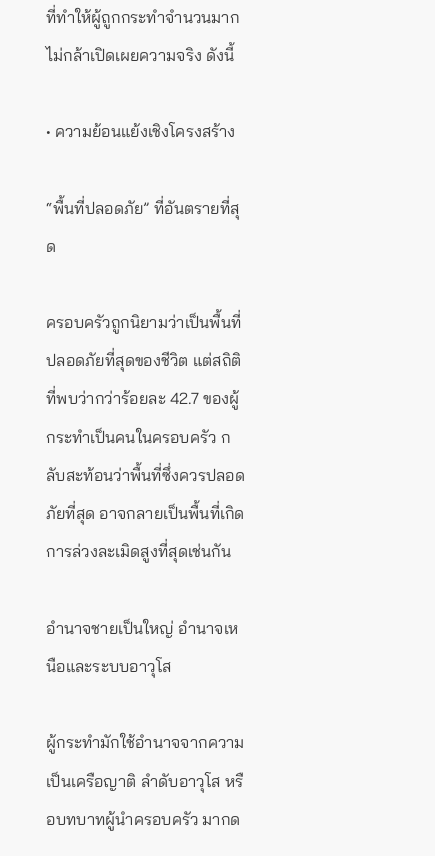ที่ทำให้ผู้ถูกกระทำจำนวนมากไม่กล้าเปิดเผยความจริง ดังนี้

• ความย้อนแย้งเชิงโครงสร้าง

“พื้นที่ปลอดภัย” ที่อันตรายที่สุด

ครอบครัวถูกนิยามว่าเป็นพื้นที่ปลอดภัยที่สุดของชีวิต แต่สถิติที่พบว่ากว่าร้อยละ 42.7 ของผู้กระทำเป็นคนในครอบครัว กลับสะท้อนว่าพื้นที่ซึ่งควรปลอดภัยที่สุด อาจกลายเป็นพื้นที่เกิดการล่วงละเมิดสูงที่สุดเช่นกัน

อำนาจชายเป็นใหญ่ อำนาจเหนือและระบบอาวุโส

ผู้กระทำมักใช้อำนาจจากความเป็นเครือญาติ ลำดับอาวุโส หรือบทบาทผู้นำครอบครัว มากด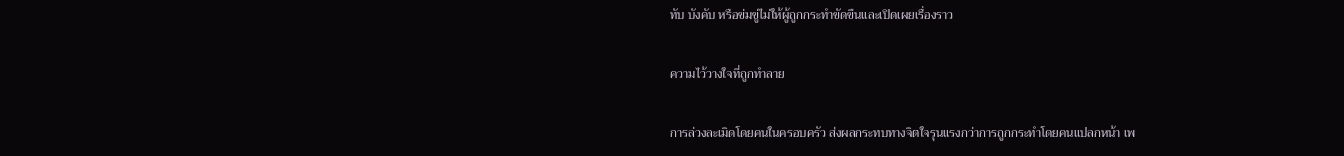ทับ บังคับ หรือข่มขู่ไม่ให้ผู้ถูกกระทำขัดขืนและเปิดเผยเรื่องราว

ความไว้วางใจที่ถูกทำลาย

การล่วงละเมิดโดยคนในครอบครัว ส่งผลกระทบทางจิตใจรุนแรงกว่าการถูกกระทำโดยคนแปลกหน้า เพ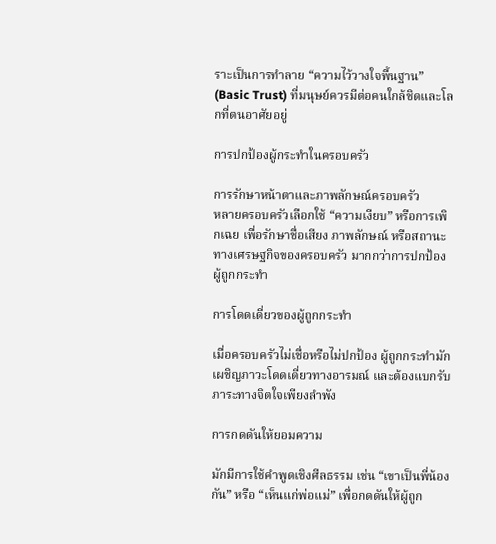ราะเป็นการทำลาย “ความไว้วางใจพื้นฐาน” (Basic Trust) ที่มนุษย์ควรมีต่อคนใกล้ชิดและโลกที่ตนอาศัยอยู่

การปกป้องผู้กระทำในครอบครัว

การรักษาหน้าตาและภาพลักษณ์ครอบครัว
หลายครอบครัวเลือกใช้ “ความเงียบ” หรือการเพิกเฉย เพื่อรักษาชื่อเสียง ภาพลักษณ์ หรือสถานะทางเศรษฐกิจของครอบครัว มากกว่าการปกป้องผู้ถูกกระทำ

การโดดเดี่ยวของผู้ถูกกระทำ

เมื่อครอบครัวไม่เชื่อหรือไม่ปกป้อง ผู้ถูกกระทำมักเผชิญภาวะโดดเดี่ยวทางอารมณ์ และต้องแบกรับภาระทางจิตใจเพียงลำพัง

การกดดันให้ยอมความ

มักมีการใช้คำพูดเชิงศีลธรรม เช่น “เขาเป็นพี่น้องกัน” หรือ “เห็นแก่พ่อแม่” เพื่อกดดันให้ผู้ถูก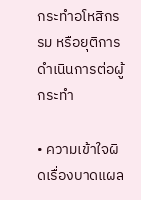กระทำอโหสิกรรม หรือยุติการดำเนินการต่อผู้กระทำ

• ความเข้าใจผิดเรื่องบาดแผล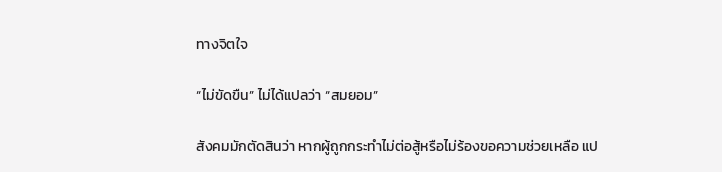ทางจิตใจ

“ไม่ขัดขืน” ไม่ได้แปลว่า “สมยอม”

สังคมมักตัดสินว่า หากผู้ถูกกระทำไม่ต่อสู้หรือไม่ร้องขอความช่วยเหลือ แป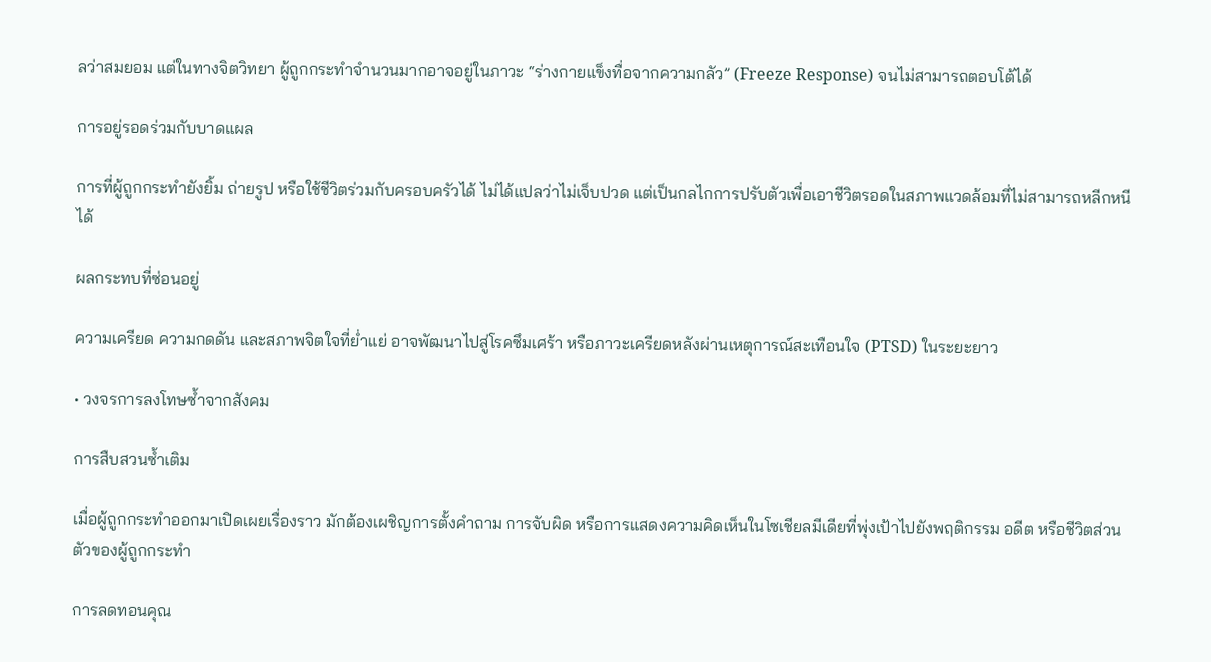ลว่าสมยอม แต่ในทางจิตวิทยา ผู้ถูกกระทำจำนวนมากอาจอยู่ในภาวะ “ร่างกายแข็งทื่อจากความกลัว” (Freeze Response) จนไม่สามารถตอบโต้ได้

การอยู่รอดร่วมกับบาดแผล

การที่ผู้ถูกกระทำยังยิ้ม ถ่ายรูป หรือใช้ชีวิตร่วมกับครอบครัวได้ ไม่ได้แปลว่าไม่เจ็บปวด แต่เป็นกลไกการปรับตัวเพื่อเอาชีวิตรอดในสภาพแวดล้อมที่ไม่สามารถหลีกหนีได้

ผลกระทบที่ซ่อนอยู่

ความเครียด ความกดดัน และสภาพจิตใจที่ย่ำแย่ อาจพัฒนาไปสู่โรคซึมเศร้า หรือภาวะเครียดหลังผ่านเหตุการณ์สะเทือนใจ (PTSD) ในระยะยาว

• วงจรการลงโทษซ้ำจากสังคม

การสืบสวนซ้ำเติม

เมื่อผู้ถูกกระทำออกมาเปิดเผยเรื่องราว มักต้องเผชิญการตั้งคำถาม การจับผิด หรือการแสดงความคิดเห็นในโซเชียลมีเดียที่พุ่งเป้าไปยังพฤติกรรม อดีต หรือชีวิตส่วนตัวของผู้ถูกกระทำ

การลดทอนคุณ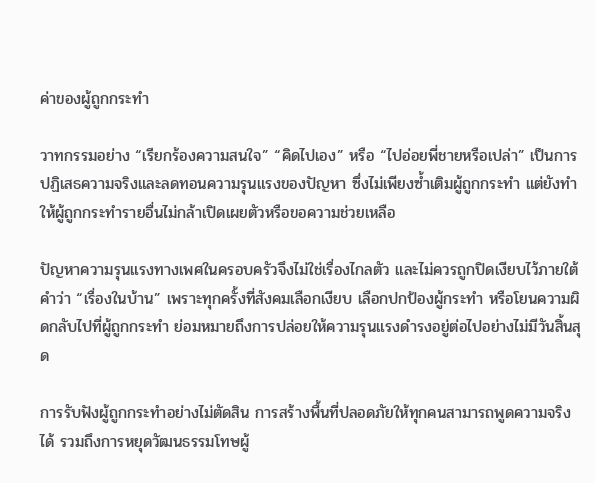ค่าของผู้ถูกกระทำ

วาทกรรมอย่าง “เรียกร้องความสนใจ” “คิดไปเอง” หรือ “ไปอ่อยพี่ชายหรือเปล่า” เป็นการปฏิเสธความจริงและลดทอนความรุนแรงของปัญหา ซึ่งไม่เพียงซ้ำเติมผู้ถูกกระทำ แต่ยังทำให้ผู้ถูกกระทำรายอื่นไม่กล้าเปิดเผยตัวหรือขอความช่วยเหลือ

ปัญหาความรุนแรงทางเพศในครอบครัวจึงไม่ใช่เรื่องไกลตัว และไม่ควรถูกปิดเงียบไว้ภายใต้คำว่า “เรื่องในบ้าน” เพราะทุกครั้งที่สังคมเลือกเงียบ เลือกปกป้องผู้กระทำ หรือโยนความผิดกลับไปที่ผู้ถูกกระทำ ย่อมหมายถึงการปล่อยให้ความรุนแรงดำรงอยู่ต่อไปอย่างไม่มีวันสิ้นสุด

การรับฟังผู้ถูกกระทำอย่างไม่ตัดสิน การสร้างพื้นที่ปลอดภัยให้ทุกคนสามารถพูดความจริงได้ รวมถึงการหยุดวัฒนธรรมโทษผู้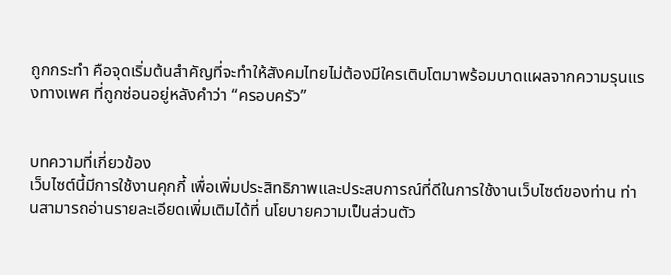ถูกกระทำ คือจุดเริ่มต้นสำคัญที่จะทำให้สังคมไทยไม่ต้องมีใครเติบโตมาพร้อมบาดแผลจากความรุนแรงทางเพศ ที่ถูกซ่อนอยู่หลังคำว่า “ครอบครัว”


บทความที่เกี่ยวข้อง
เว็บไซต์นี้มีการใช้งานคุกกี้ เพื่อเพิ่มประสิทธิภาพและประสบการณ์ที่ดีในการใช้งานเว็บไซต์ของท่าน ท่านสามารถอ่านรายละเอียดเพิ่มเติมได้ที่ นโยบายความเป็นส่วนตัว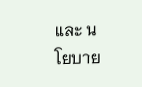และ นโยบาย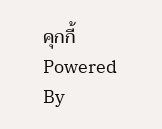คุกกี้
Powered By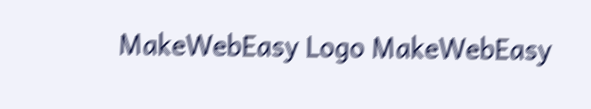MakeWebEasy Logo MakeWebEasy